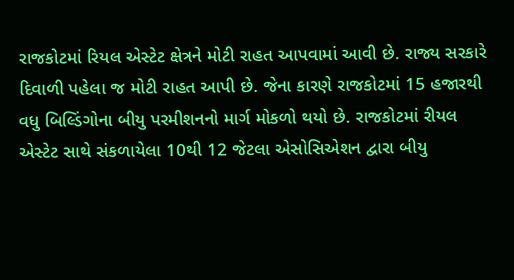રાજકોટમાં રિયલ એસ્ટેટ ક્ષેત્રને મોટી રાહત આપવામાં આવી છે. રાજ્ય સરકારે દિવાળી પહેલા જ મોટી રાહત આપી છે. જેના કારણે રાજકોટમાં 15 હજારથી વધુ બિલ્ડિંગોના બીયુ પરમીશનનો માર્ગ મોકળો થયો છે. રાજકોટમાં રીયલ એસ્ટેટ સાથે સંકળાયેલા 10થી 12 જેટલા એસોસિએશન દ્વારા બીયુ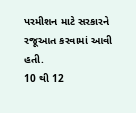પરમીશન માટે સરકારને રજૂઆત કરવામાં આવી હતી.
10 થી 12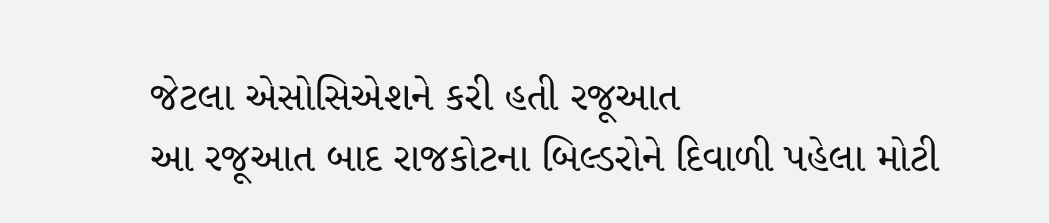જેટલા એસોસિએશને કરી હતી રજૂઆત
આ રજૂઆત બાદ રાજકોટના બિલ્ડરોને દિવાળી પહેલા મોટી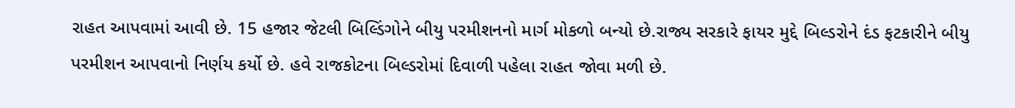રાહત આપવામાં આવી છે. 15 હજાર જેટલી બિલ્ડિંગોને બીયુ પરમીશનનો માર્ગ મોકળો બન્યો છે.રાજ્ય સરકારે ફાયર મુદ્દે બિલ્ડરોને દંડ ફટકારીને બીયુ પરમીશન આપવાનો નિર્ણય કર્યો છે. હવે રાજકોટના બિલ્ડરોમાં દિવાળી પહેલા રાહત જોવા મળી છે.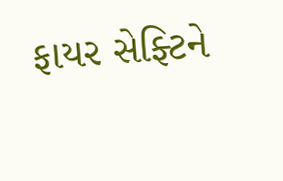ફાયર સેફ્ટિને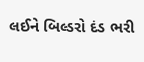લઈને બિલ્ડરો દંડ ભરી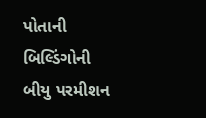પોતાની બિલ્ડિંગોની બીયુ પરમીશન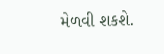મેળવી શકશે.